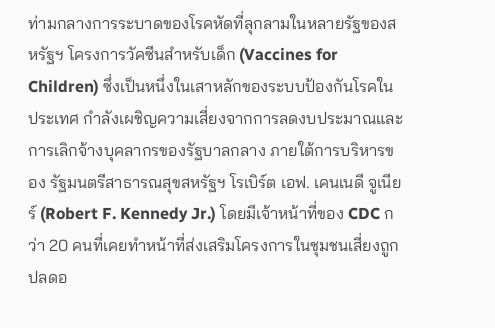ท่ามกลางการระบาดของโรคหัดที่ลุกลามในหลายรัฐของสหรัฐฯ โครงการวัคซีนสำหรับเด็ก (Vaccines for Children) ซึ่งเป็นหนึ่งในเสาหลักของระบบป้องกันโรคในประเทศ กำลังเผชิญความเสี่ยงจากการลดงบประมาณและการเลิกจ้างบุคลากรของรัฐบาลกลาง ภายใต้การบริหารของ รัฐมนตรีสาธารณสุขสหรัฐฯ โรเบิร์ต เอฟ. เคนเนดี จูเนียร์ (Robert F. Kennedy Jr.) โดยมีเจ้าหน้าที่ของ CDC กว่า 20 คนที่เคยทำหน้าที่ส่งเสริมโครงการในชุมชนเสี่ยงถูกปลดอ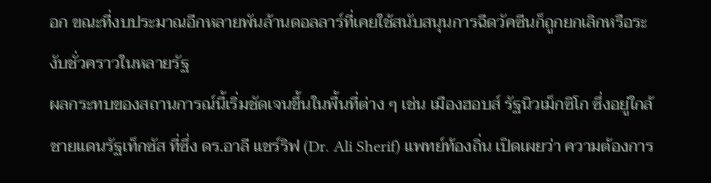อก ขณะที่งบประมาณอีกหลายพันล้านดอลลาร์ที่เคยใช้สนับสนุนการฉีดวัคซีนก็ถูกยกเลิกหรือระงับชั่วคราวในหลายรัฐ
ผลกระทบของสถานการณ์นี้เริ่มชัดเจนขึ้นในพื้นที่ต่าง ๆ เช่น เมืองฮอบส์ รัฐนิวเม็กซิโก ซึ่งอยู่ใกล้ชายแดนรัฐเท็กซัส ที่ซึ่ง ดร.อาลี แชร์ริฟ (Dr. Ali Sherif) แพทย์ท้องถิ่น เปิดเผยว่า ความต้องการ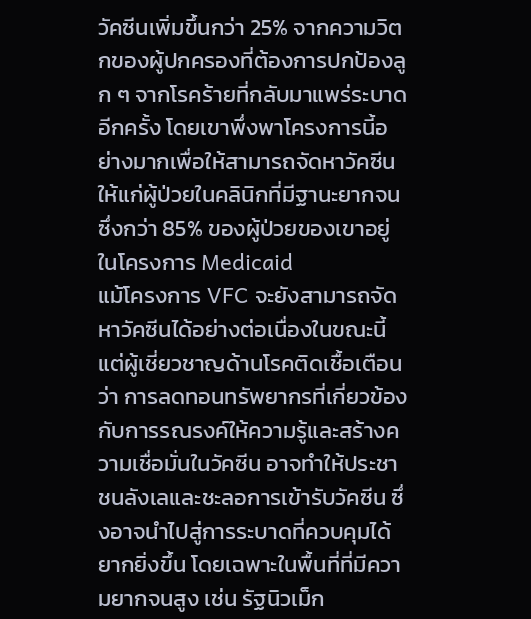วัคซีนเพิ่มขึ้นกว่า 25% จากความวิตกของผู้ปกครองที่ต้องการปกป้องลูก ๆ จากโรคร้ายที่กลับมาแพร่ระบาดอีกครั้ง โดยเขาพึ่งพาโครงการนี้อย่างมากเพื่อให้สามารถจัดหาวัคซีนให้แก่ผู้ป่วยในคลินิกที่มีฐานะยากจน ซึ่งกว่า 85% ของผู้ป่วยของเขาอยู่ในโครงการ Medicaid
แม้โครงการ VFC จะยังสามารถจัดหาวัคซีนได้อย่างต่อเนื่องในขณะนี้ แต่ผู้เชี่ยวชาญด้านโรคติดเชื้อเตือนว่า การลดทอนทรัพยากรที่เกี่ยวข้องกับการรณรงค์ให้ความรู้และสร้างความเชื่อมั่นในวัคซีน อาจทำให้ประชาชนลังเลและชะลอการเข้ารับวัคซีน ซึ่งอาจนำไปสู่การระบาดที่ควบคุมได้ยากยิ่งขึ้น โดยเฉพาะในพื้นที่ที่มีความยากจนสูง เช่น รัฐนิวเม็ก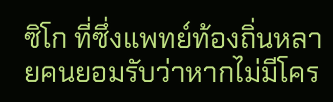ซิโก ที่ซึ่งแพทย์ท้องถิ่นหลายคนยอมรับว่าหากไม่มีโคร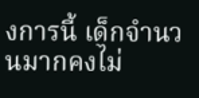งการนี้ เด็กจำนวนมากคงไม่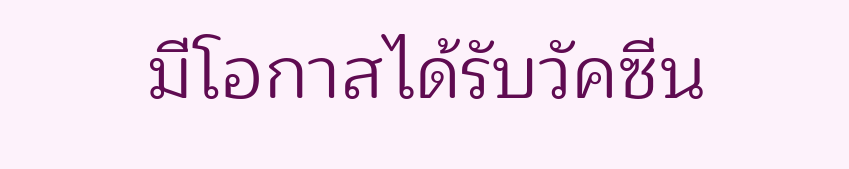มีโอกาสได้รับวัคซีน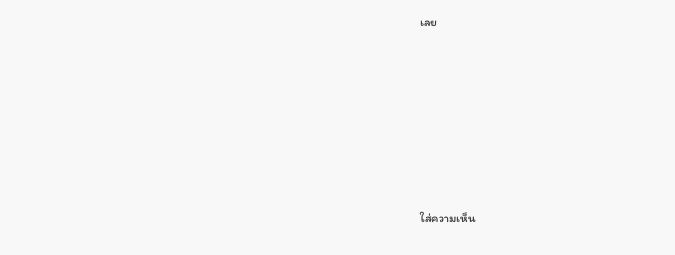เลย













ใส่ความเห็น